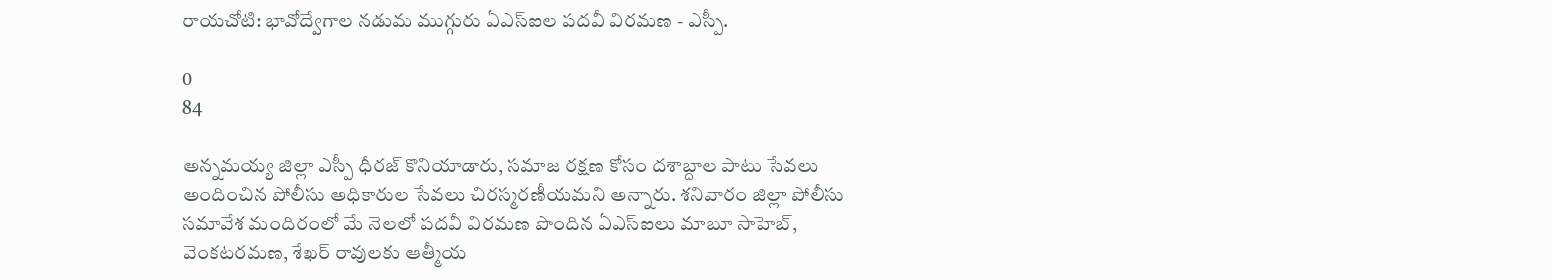రాయచోటి: భావోద్వేగాల నడుమ ముగ్గురు ఏఎస్ఐల పదవీ విరమణ - ఎస్పీ.

0
84

అన్నమయ్య జిల్లా ఎస్పీ ధీరజ్ కొనియాడారు, సమాజ రక్షణ కోసం దశాబ్దాల పాటు సేవలు అందించిన పోలీసు అధికారుల సేవలు చిరస్మరణీయమని అన్నారు. శనివారం జిల్లా పోలీసు సమావేశ మందిరంలో మే నెలలో పదవీ విరమణ పొందిన ఏఎస్ఐలు మాబూ సాహెబ్, వెంకటరమణ, శేఖర్ రావులకు ఆత్మీయ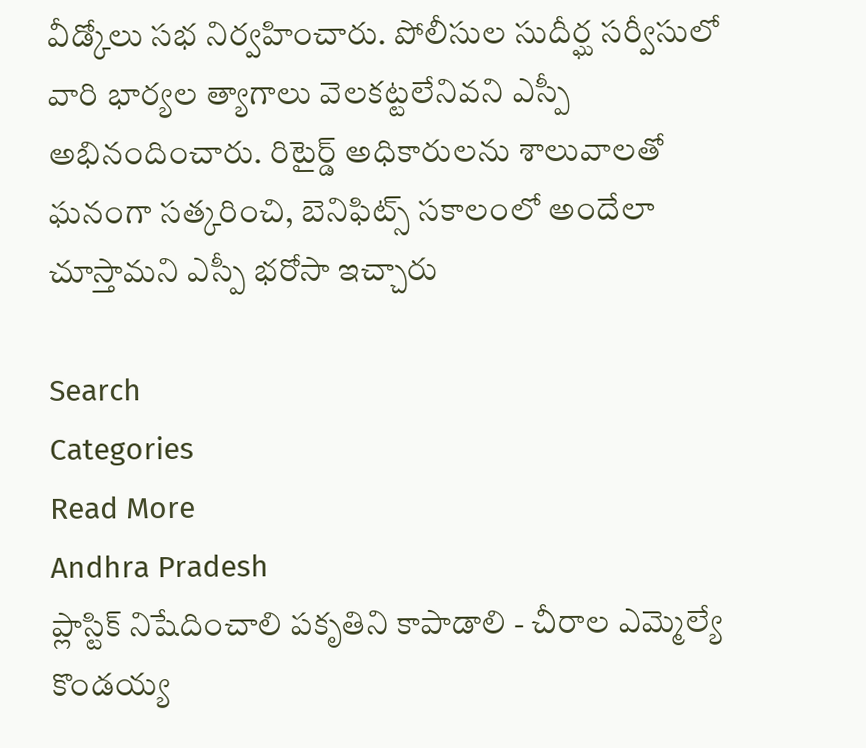వీడ్కోలు సభ నిర్వహించారు. పోలీసుల సుదీర్ఘ సర్వీసులో వారి భార్యల త్యాగాలు వెలకట్టలేనివని ఎస్పీ అభినందించారు. రిటైర్డ్ అధికారులను శాలువాలతో ఘనంగా సత్కరించి, బెనిఫిట్స్ సకాలంలో అందేలా చూస్తామని ఎస్పీ భరోసా ఇచ్చారు

Search
Categories
Read More
Andhra Pradesh
ప్లాస్టిక్ నిషేదించాలి పకృతిని కాపాడాలి - చీరాల ఎమ్మెల్యే కొండయ్య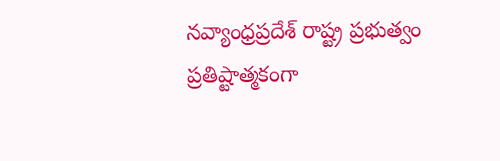నవ్యాంధ్రప్రదేశ్ రాష్ట్ర ప్రభుత్వం ప్రతిష్టాత్మకంగా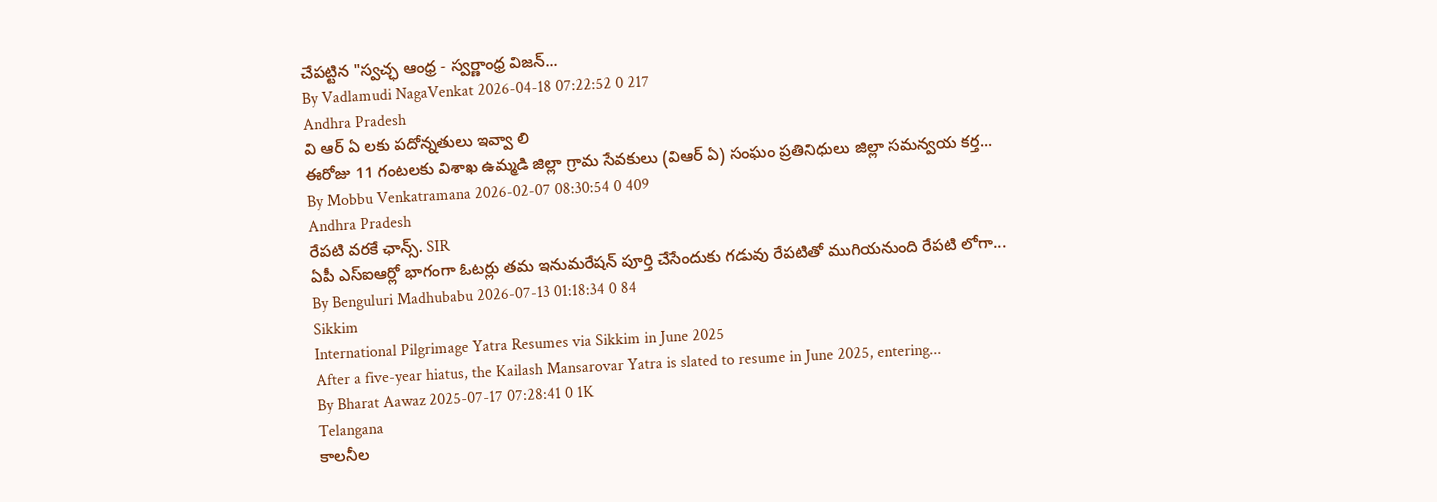చేపట్టిన "స్వచ్ఛ ఆంధ్ర - స్వర్ణాంధ్ర విజన్...
By Vadlamudi NagaVenkat 2026-04-18 07:22:52 0 217
Andhra Pradesh
వి ఆర్ ఏ లకు పదోన్నతులు ఇవ్వా లి
ఈరోజు 11 గంటలకు విశాఖ ఉమ్మడి జిల్లా గ్రామ సేవకులు (విఆర్ ఏ) సంఘం ప్రతినిధులు జిల్లా సమన్వయ కర్త...
By Mobbu Venkatramana 2026-02-07 08:30:54 0 409
Andhra Pradesh
రేపటి వరకే ఛాన్స్. SIR
ఏపీ ఎస్ఐఆర్లో భాగంగా ఓటర్లు తమ ఇనుమరేషన్ పూర్తి చేసేందుకు గడువు రేపటితో ముగియనుంది రేపటి లోగా...
By Benguluri Madhubabu 2026-07-13 01:18:34 0 84
Sikkim
International Pilgrimage Yatra Resumes via Sikkim in June 2025
After a five-year hiatus, the Kailash Mansarovar Yatra is slated to resume in June 2025, entering...
By Bharat Aawaz 2025-07-17 07:28:41 0 1K
Telangana
కాలనీల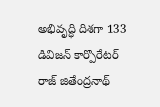అభివృద్ధి దిశగా 133 డివిజన్ కార్పొరేటర్ రాజ్ జితేంద్రనాథ్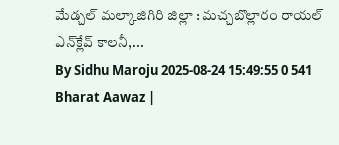మేడ్చల్ మల్కాజిగిరి జిల్లా : మచ్చబొల్లారం రాయల్‌ ఎన్‌క్లేవ్‌ కాలనీ,...
By Sidhu Maroju 2025-08-24 15:49:55 0 541
Bharat Aawaz |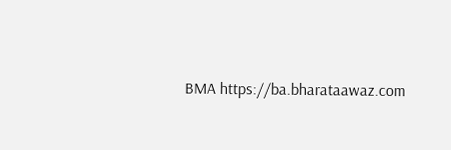BMA https://ba.bharataawaz.com